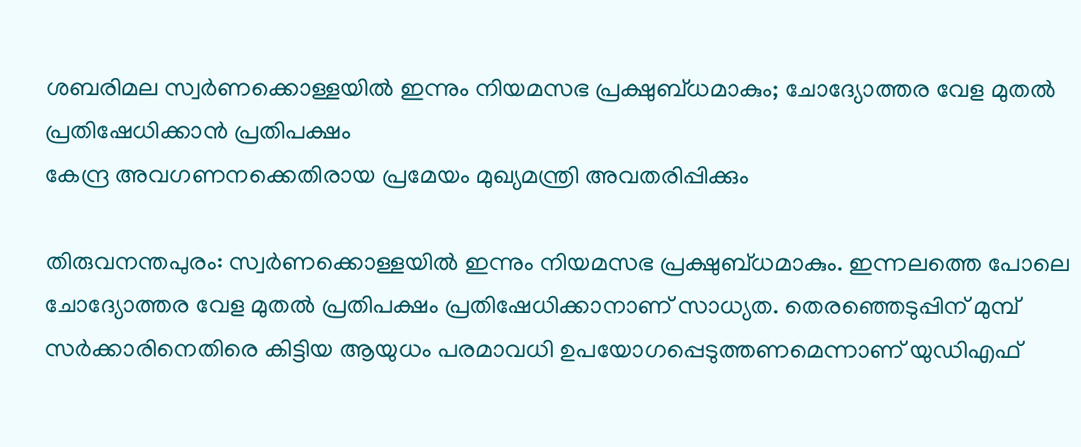ശബരിമല സ്വർണക്കൊള്ളയിൽ ഇന്നും നിയമസഭ പ്രക്ഷുബ്ധമാകും; ചോദ്യോത്തര വേള മുതൽ പ്രതിഷേധിക്കാൻ പ്രതിപക്ഷം
കേന്ദ്ര അവഗണനക്കെതിരായ പ്രമേയം മുഖ്യമന്ത്രി അവതരിപ്പിക്കും

തിരുവനന്തപുരം: സ്വർണക്കൊള്ളയിൽ ഇന്നും നിയമസഭ പ്രക്ഷുബ്ധമാകും. ഇന്നലത്തെ പോലെ ചോദ്യോത്തര വേള മുതൽ പ്രതിപക്ഷം പ്രതിഷേധിക്കാനാണ് സാധ്യത. തെരഞ്ഞെടുപ്പിന് മുമ്പ് സർക്കാരിനെതിരെ കിട്ടിയ ആയുധം പരമാവധി ഉപയോഗപ്പെടുത്തണമെന്നാണ് യുഡിഎഫ്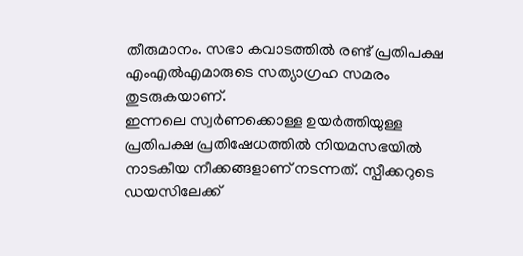തീരുമാനം. സഭാ കവാടത്തിൽ രണ്ട് പ്രതിപക്ഷ എംഎൽഎമാരുടെ സത്യാഗ്രഹ സമരം തുടരുകയാണ്.
ഇന്നലെ സ്വർണക്കൊള്ള ഉയർത്തിയുള്ള പ്രതിപക്ഷ പ്രതിഷേധത്തിൽ നിയമസഭയിൽ നാടകീയ നീക്കങ്ങളാണ് നടന്നത്. സ്പീക്കറുടെ ഡയസിലേക്ക്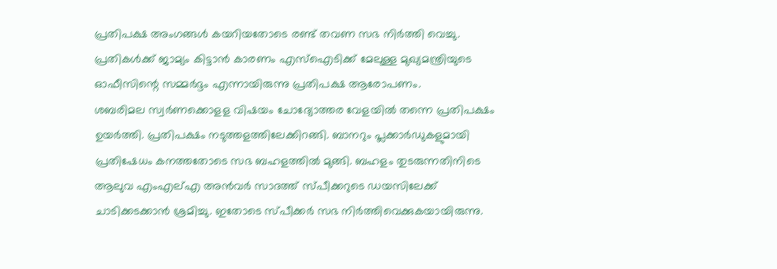പ്രതിപക്ഷ അംഗങ്ങൾ കയറിയതോടെ രണ്ട് തവണ സഭ നിർത്തി വെച്ചു. പ്രതികൾക്ക് ജാമ്യം കിട്ടാൻ കാരണം എസ്ഐടിക്ക് മേലുള്ള മുഖ്യമന്ത്രിയുടെ ഓഫീസിന്റെ സമ്മർദ്ദം എന്നായിരുന്നു പ്രതിപക്ഷ ആരോപണം.
ശബരിമല സ്വർണക്കൊളള വിഷയം ചോദ്യോത്തര വേളയിൽ തന്നെ പ്രതിപക്ഷം ഉയർത്തി. പ്രതിപക്ഷം നടുത്തളത്തിലേക്കിറങ്ങി. ബാനറും പ്ലക്കാർഡുകളുമായി പ്രതിഷേധം കനത്തതോടെ സഭ ബഹളത്തിൽ മുങ്ങി. ബഹളം തുടരുന്നതിനിടെ ആലുവ എംഎല്എ അൻവർ സാദത്ത് സ്പീക്കറുടെ ഡയസിലേക്ക് ചാടിക്കടക്കാൻ ശ്രമിച്ചു. ഇതോടെ സ്പീക്കർ സഭ നിർത്തിവെക്കുകയായിരുന്നു.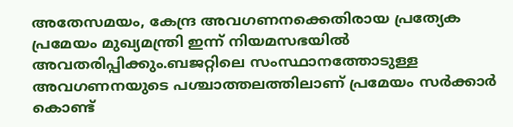അതേസമയം, കേന്ദ്ര അവഗണനക്കെതിരായ പ്രത്യേക പ്രമേയം മുഖ്യമന്ത്രി ഇന്ന് നിയമസഭയിൽ അവതരിപ്പിക്കും.ബജറ്റിലെ സംസ്ഥാനത്തോടുള്ള അവഗണനയുടെ പശ്ചാത്തലത്തിലാണ് പ്രമേയം സർക്കാർ കൊണ്ട്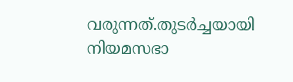വരുന്നത്.തുടർച്ചയായി നിയമസഭാ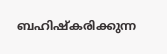ബഹിഷ്കരിക്കുന്ന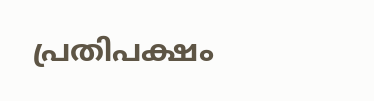പ്രതിപക്ഷം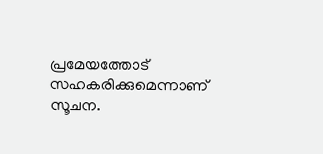പ്രമേയത്തോട് സഹകരിക്കുമെന്നാണ് സൂചന.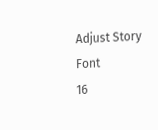Adjust Story Font
16